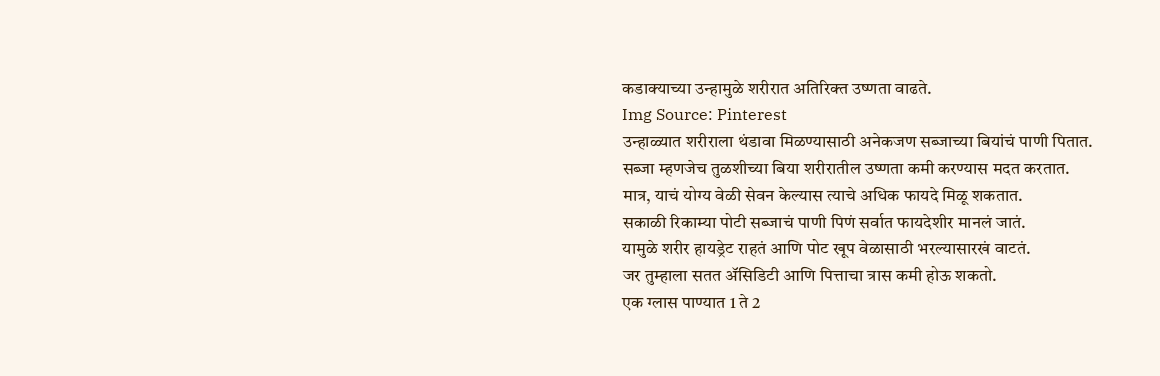कडाक्याच्या उन्हामुळे शरीरात अतिरिक्त उष्णता वाढते.
Img Source: Pinterest
उन्हाळ्यात शरीराला थंडावा मिळण्यासाठी अनेकजण सब्जाच्या बियांचं पाणी पितात.
सब्जा म्हणजेच तुळशीच्या बिया शरीरातील उष्णता कमी करण्यास मदत करतात.
मात्र, याचं योग्य वेळी सेवन केल्यास त्याचे अधिक फायदे मिळू शकतात.
सकाळी रिकाम्या पोटी सब्जाचं पाणी पिणं सर्वात फायदेशीर मानलं जातं.
यामुळे शरीर हायड्रेट राहतं आणि पोट खूप वेळासाठी भरल्यासारखं वाटतं.
जर तुम्हाला सतत ॲसिडिटी आणि पित्ताचा त्रास कमी होऊ शकतो.
एक ग्लास पाण्यात 1 ते 2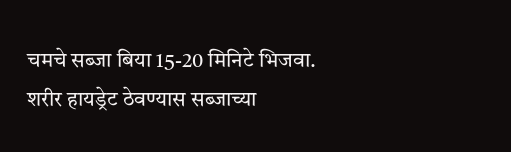चमचे सब्जा बिया 15-20 मिनिटे भिजवा.
शरीर हायड्रेट ठेवण्यास सब्जाच्या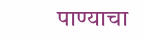पाण्याचा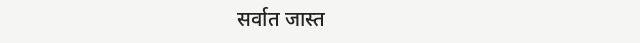सर्वात जास्त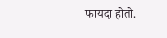फायदा होतो.